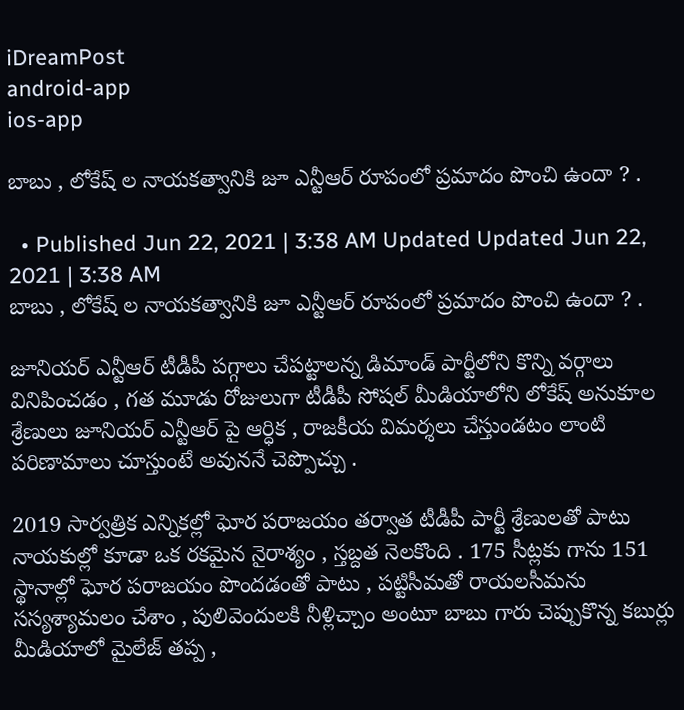iDreamPost
android-app
ios-app

బాబు , లోకేష్ ల నాయకత్వానికి జూ ఎన్టీఆర్ రూపంలో ప్రమాదం పొంచి ఉందా ? .

  • Published Jun 22, 2021 | 3:38 AM Updated Updated Jun 22, 2021 | 3:38 AM
బాబు , లోకేష్ ల నాయకత్వానికి జూ ఎన్టీఆర్ రూపంలో ప్రమాదం పొంచి ఉందా ? .

జూనియర్ ఎన్టీఆర్ టీడీపీ పగ్గాలు చేపట్టాలన్న డిమాండ్ పార్టీలోని కొన్ని వర్గాలు వినిపించడం , గత మూడు రోజులుగా టీడీపీ సోషల్ మీడియాలోని లోకేష్ అనుకూల శ్రేణులు జూనియర్ ఎన్టీఆర్ పై ఆర్ధిక , రాజకీయ విమర్శలు చేస్తుండటం లాంటి పరిణామాలు చూస్తుంటే అవుననే చెప్పొచ్చు .

2019 సార్వత్రిక ఎన్నికల్లో ఘోర పరాజయం తర్వాత టీడీపీ పార్టీ శ్రేణులతో పాటు నాయకుల్లో కూడా ఒక రకమైన నైరాశ్యం , స్తబ్దత నెలకొంది . 175 సీట్లకు గాను 151 స్థానాల్లో ఘోర పరాజయం పొందడంతో పాటు , పట్టిసీమతో రాయలసీమను సస్యశ్యామలం చేశాం , పులివెందులకి నీళ్లిచ్చాం అంటూ బాబు గారు చెప్పుకొన్న కబుర్లు మీడియాలో మైలేజ్ తప్ప ,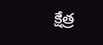క్షేత్ర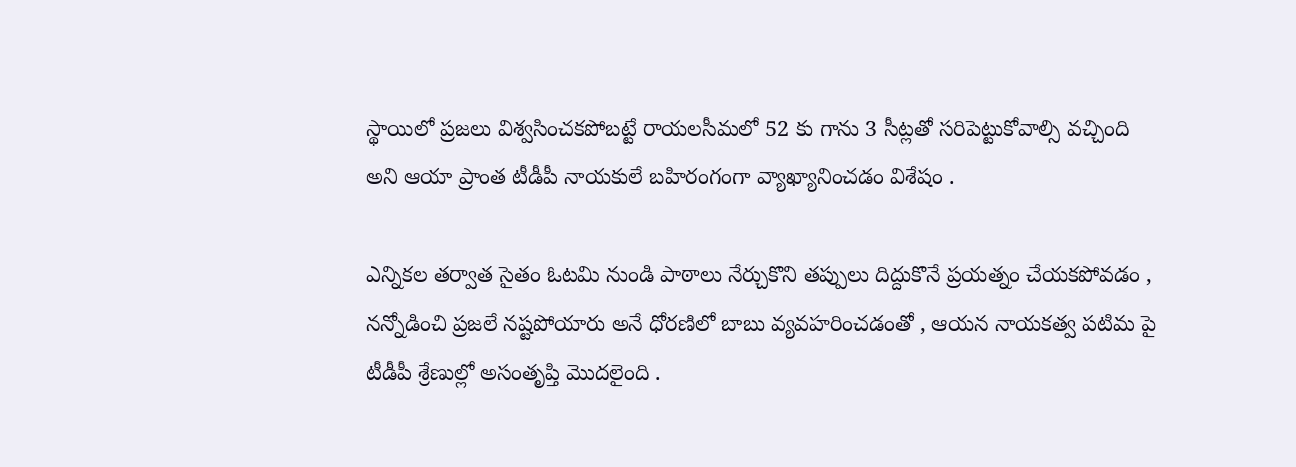స్థాయిలో ప్రజలు విశ్వసించకపోబట్టే రాయలసీమలో 52 కు గాను 3 సీట్లతో సరిపెట్టుకోవాల్సి వచ్చింది అని ఆయా ప్రాంత టీడీపీ నాయకులే బహిరంగంగా వ్యాఖ్యానించడం విశేషం .

ఎన్నికల తర్వాత సైతం ఓటమి నుండి పాఠాలు నేర్చుకొని తప్పులు దిద్దుకొనే ప్రయత్నం చేయకపోవడం , నన్నోడించి ప్రజలే నష్టపోయారు అనే ధోరణిలో బాబు వ్యవహరించడంతో , ఆయన నాయకత్వ పటిమ పై టీడీపీ శ్రేణుల్లో అసంతృప్తి మొదలైంది .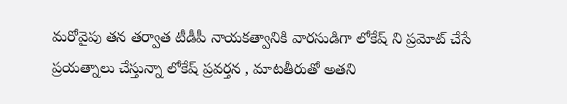మరోవైపు తన తర్వాత టీడీపీ నాయకత్వానికి వారసుడిగా లోకేష్ ని ప్రమోట్ చేసే ప్రయత్నాలు చేస్తున్నా లోకేష్ ప్రవర్తన , మాటతీరుతో అతని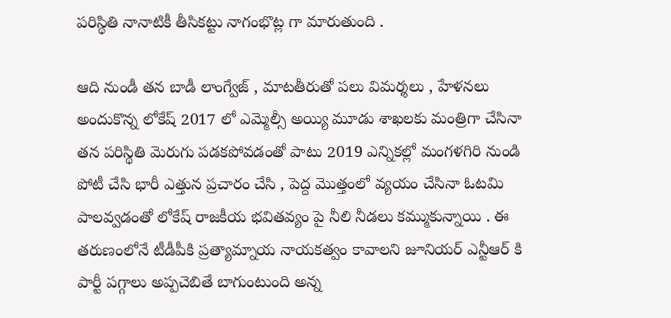పరిస్థితి నానాటికీ తీసికట్టు నాగంభొట్ల గా మారుతుంది .

ఆది నుండీ తన బాడీ లాంగ్వేజ్ , మాటతీరుతో పలు విమర్శలు , హేళనలు అందుకొన్న లోకేష్ 2017 లో ఎమ్మెల్సీ అయ్యి మూడు శాఖలకు మంత్రిగా చేసినా తన పరిస్థితి మెరుగు పడకపోవడంతో పాటు 2019 ఎన్నికల్లో మంగళగిరి నుండి పోటీ చేసి భారీ ఎత్తున ప్రచారం చేసి , పెద్ద మొత్తంలో వ్యయం చేసినా ఓటమి పాలవ్వడంతో లోకేష్ రాజకీయ భవితవ్యం పై నీలి నీడలు కమ్ముకున్నాయి . ఈ తరుణంలోనే టీడీపీకి ప్రత్యామ్నాయ నాయకత్వం కావాలని జూనియర్ ఎన్టీఆర్ కి పార్టీ పగ్గాలు అప్పచెబితే బాగుంటుంది అన్న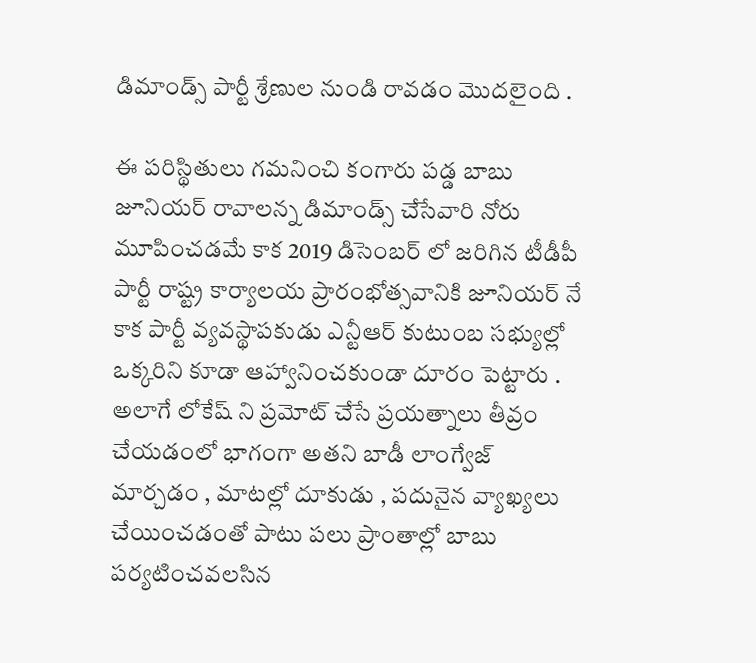డిమాండ్స్ పార్టీ శ్రేణుల నుండి రావడం మొదలైంది .

ఈ పరిస్థితులు గమనించి కంగారు పడ్డ బాబు జూనియర్ రావాలన్న డిమాండ్స్ చేసేవారి నోరు మూపించడమే కాక 2019 డిసెంబర్ లో జరిగిన టీడీపీ పార్టీ రాష్ట్ర కార్యాలయ ప్రారంభోత్సవానికి జూనియర్ నే కాక పార్టీ వ్యవస్థాపకుడు ఎన్టీఆర్ కుటుంబ సభ్యుల్లో ఒక్కరిని కూడా ఆహ్వానించకుండా దూరం పెట్టారు . అలాగే లోకేష్ ని ప్రమోట్ చేసే ప్రయత్నాలు తీవ్రం చేయడంలో భాగంగా అతని బాడీ లాంగ్వేజ్ మార్చడం , మాటల్లో దూకుడు , పదునైన వ్యాఖ్యలు చేయించడంతో పాటు పలు ప్రాంతాల్లో బాబు పర్యటించవలసిన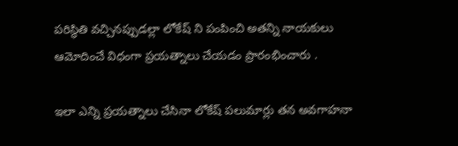పరిస్థితి వచ్చినప్పుడల్లా లోకేష్ ని పంపించి అతన్ని నాయకులు ఆమోదించే విధంగా ప్రయత్నాలు చేయడం ప్రారంభించారు .

ఇలా ఎన్ని ప్రయత్నాలు చేసినా లోకేష్ పలుమార్లు తన అవగాహనా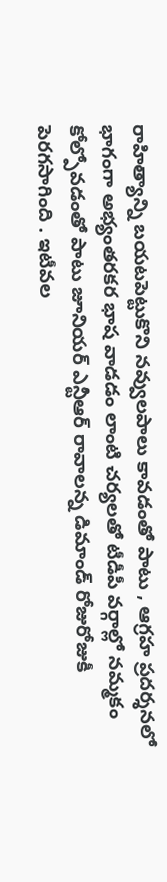రాహిత్యాన్ని బయటపెట్టుకొని నవ్వులపాలు కావడంతో పాటు , ఆగ్రహ ప్రదర్శనలో భాగంగా అభ్యంతరకర భాష వాడడం లాంటి చర్యలతో టీడీపీ వర్గాల్లో నమ్మకం కోల్పోవడంతో పాటు జూనియర్ ఎన్టీఆర్ రావాలన్న డిమాండ్ రోజురోజుకీ పెరగసాగింది . ఇటీవల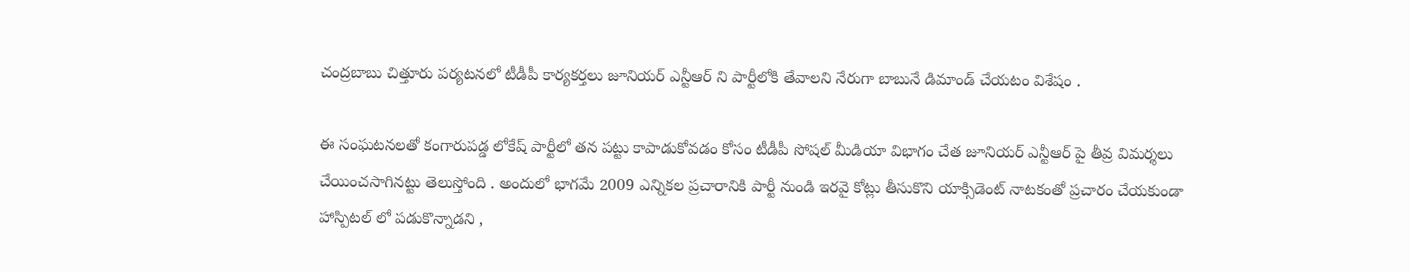చంద్రబాబు చిత్తూరు పర్యటనలో టీడీపీ కార్యకర్తలు జూనియర్ ఎన్టీఆర్ ని పార్టీలోకి తేవాలని నేరుగా బాబునే డిమాండ్ చేయటం విశేషం .

ఈ సంఘటనలతో కంగారుపడ్డ లోకేష్ పార్టీలో తన పట్టు కాపాడుకోవడం కోసం టీడీపీ సోషల్ మీడియా విభాగం చేత జూనియర్ ఎన్టీఆర్ పై తీవ్ర విమర్శలు చేయించసాగినట్టు తెలుస్తోంది . అందులో భాగమే 2009 ఎన్నికల ప్రచారానికి పార్టీ నుండి ఇరవై కోట్లు తీసుకొని యాక్సిడెంట్ నాటకంతో ప్రచారం చేయకుండా హాస్పిటల్ లో పడుకొన్నాడని ,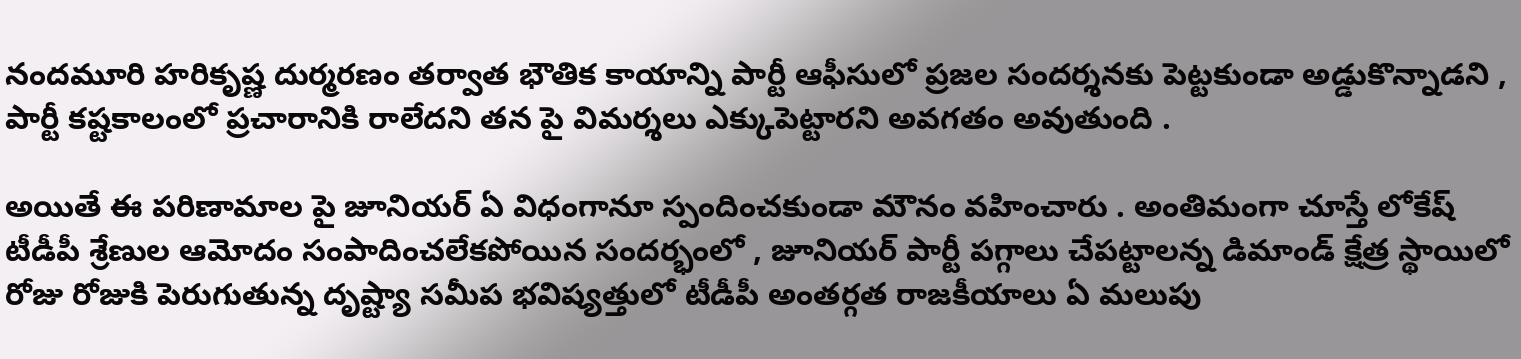నందమూరి హరికృష్ణ దుర్మరణం తర్వాత భౌతిక కాయాన్ని పార్టీ ఆఫీసులో ప్రజల సందర్శనకు పెట్టకుండా అడ్డుకొన్నాడని , పార్టీ కష్టకాలంలో ప్రచారానికి రాలేదని తన పై విమర్శలు ఎక్కుపెట్టారని అవగతం అవుతుంది .

అయితే ఈ పరిణామాల పై జూనియర్ ఏ విధంగానూ స్పందించకుండా మౌనం వహించారు . అంతిమంగా చూస్తే లోకేష్ టీడీపీ శ్రేణుల ఆమోదం సంపాదించలేకపోయిన సందర్భంలో , జూనియర్ పార్టీ పగ్గాలు చేపట్టాలన్న డిమాండ్ క్షేత్ర స్థాయిలో రోజు రోజుకి పెరుగుతున్న దృష్ట్యా సమీప భవిష్యత్తులో టీడీపీ అంతర్గత రాజకీయాలు ఏ మలుపు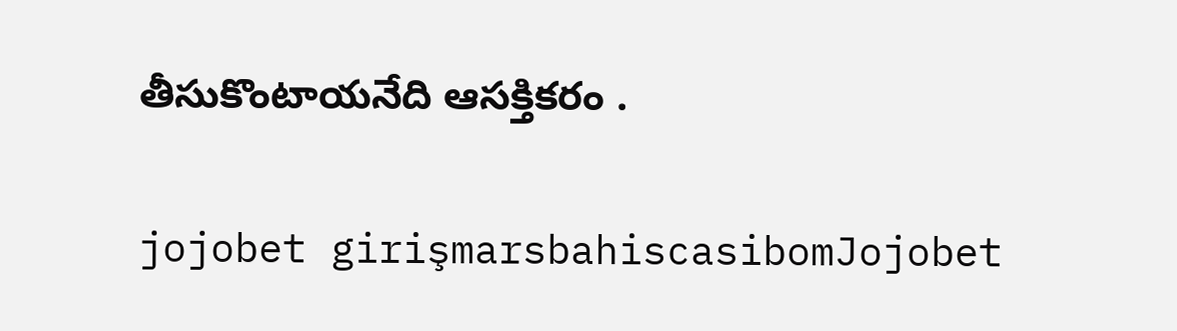తీసుకొంటాయనేది ఆసక్తికరం .

jojobet girişmarsbahiscasibomJojobet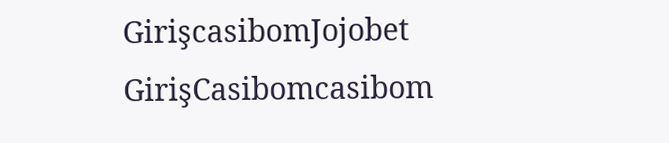GirişcasibomJojobet GirişCasibomcasibom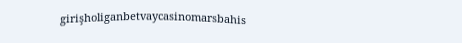girişholiganbetvaycasinomarsbahis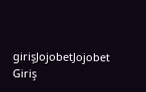girişJojobetJojobet Giriş